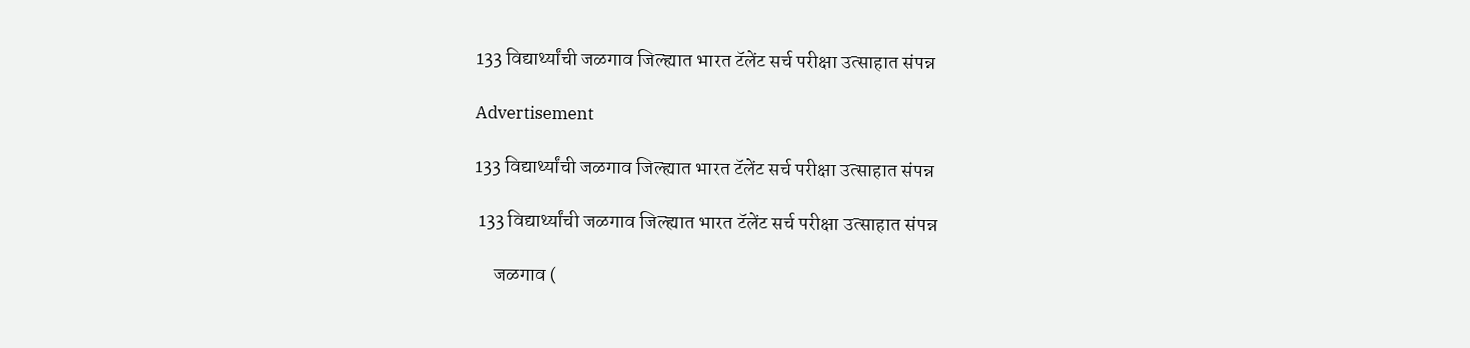133 विद्यार्थ्यांची जळगाव जिल्ह्यात भारत टॅलेंट सर्च परीक्षा उत्साहात संपन्न

Advertisement

133 विद्यार्थ्यांची जळगाव जिल्ह्यात भारत टॅलेंट सर्च परीक्षा उत्साहात संपन्न

 133 विद्यार्थ्यांची जळगाव जिल्ह्यात भारत टॅलेंट सर्च परीक्षा उत्साहात संपन्न

     जळगाव (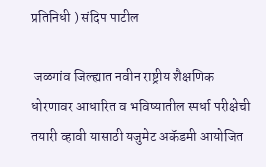प्रतिनिधी ) संदिप पाटील

 जळगांव जिल्ह्यात नवीन राष्ट्रीय शैक्षणिक धोरणावर आधारित व भविष्यातील स्पर्धा परीक्षेची तयारी व्हावी यासाठी यजुमेट अकॅडमी आयोजित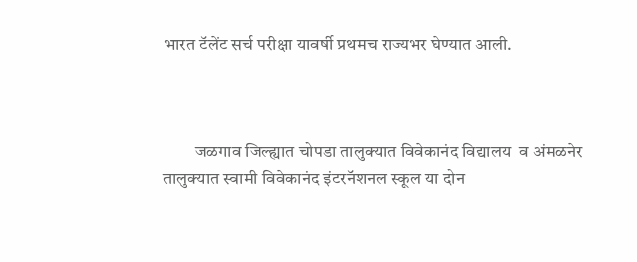भारत टॅलेंट सर्च परीक्षा यावर्षी प्रथमच राज्यभर घेण्यात आली.



         जळगाव जिल्ह्यात चोपडा तालुक्यात विवेकानंद विद्यालय  व अंमळनेर तालुक्यात स्वामी विवेकानंद इंटरनॅशनल स्कूल या दोन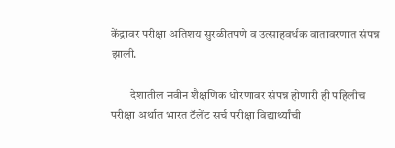केंद्रावर परीक्षा अतिशय सुरळीतपणे व उत्साहवर्धक वातावरणात संपन्न झाली.

        देशातील नवीन शैक्षणिक धोरणावर संपन्न होणारी ही पहिलीच परीक्षा अर्थात भारत टॅलेंट सर्च परीक्षा विद्यार्थ्यांची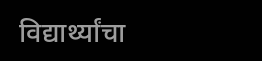विद्यार्थ्यांचा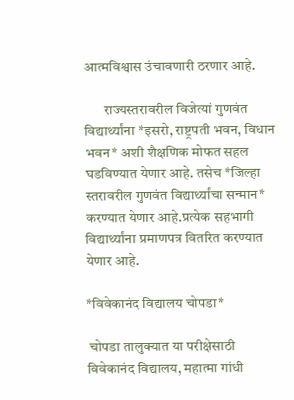आत्मविश्वास उंचावणारी ठरणार आहे.

       राज्यस्तरावरील विजेत्यां गुणवंत विद्यार्थ्यांना *इसरो, राष्ट्रपती भवन, विधान भवन* अशी शैक्षणिक मोफत सहल घडविण्यात येणार आहे. तसेच *जिल्हा स्तरावरील गुणवंत विद्यार्थ्यांचा सन्मान* करण्यात येणार आहे.प्रत्येक सहभागी विद्यार्थ्यांना प्रमाणपत्र वितरित करण्यात येणार आहे.

*विवेकानंद विद्यालय चोपडा*

 चोपडा तालुक्यात या परीक्षेसाठी विवेकानंद विद्यालय, महात्मा गांधी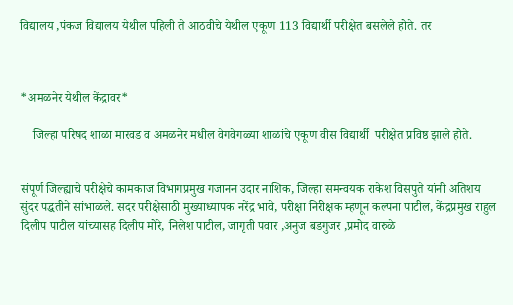विद्यालय ,पंकज विद्यालय येथील पहिली ते आठवीचे येथील एकूण 113 विद्यार्थी परीक्षेत बसलेले होते. तर



*अमळनेर येथील केंद्रावर*

    जिल्हा परिषद शाळा मारवड व अमळनेर मधील वेगवेगळ्या शाळांचे एकूण वीस विद्यार्थी  परीक्षेत प्रविष्ठ झाले होते.


संपूर्ण जिल्ह्याचे परीक्षेचे कामकाज विभागप्रमुख गजानन उदार नाशिक, जिल्हा समन्वयक राकेश विसपुते यांनी अतिशय सुंदर पद्धतीने सांभाळले. सदर परीक्षेसाठी मुख्याध्यापक नरेंद्र भावे, परीक्षा निरीक्षक म्हणून कल्पना पाटील, केंद्रप्रमुख राहुल दिलीप पाटील यांच्यासह दिलीप मोरे, निलेश पाटील, जागृती पवार ,अनुज बडगुजर ,प्रमोद वारुळे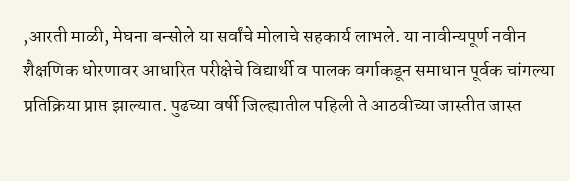,आरती माळी, मेघना बन्सोले या सर्वांचे मोलाचे सहकार्य लाभले. या नावीन्यपूर्ण नवीन शैक्षणिक धोरणावर आधारित परीक्षेचे विद्यार्थी व पालक वर्गाकडून समाधान पूर्वक चांगल्या प्रतिक्रिया प्राप्त झाल्यात. पुढच्या वर्षी जिल्ह्यातील पहिली ते आठवीच्या जास्तीत जास्त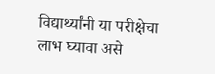विद्यार्थ्यांनी या परीक्षेचा लाभ घ्यावा असे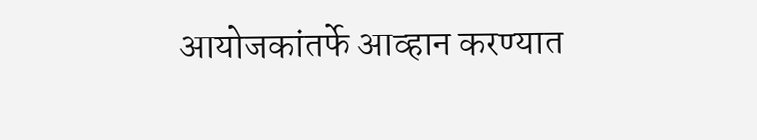आयोजकांतर्फे आव्हान करण्यात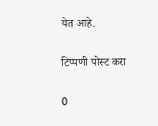येत आहे.

टिप्पणी पोस्ट करा

0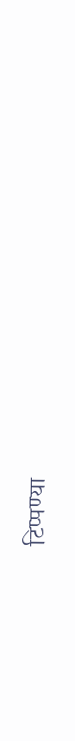टिप्पण्या